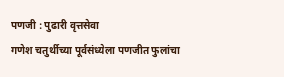पणजी : पुढारी वृत्तसेवा
गणेश चतुर्थीच्या पूर्वसंध्येला पणजीत फुलांचा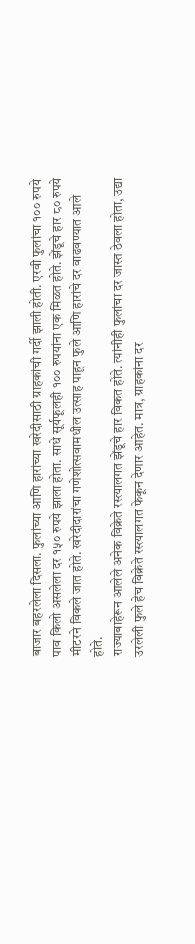बाजार बहरलेला दिसला. फुलांच्या आणि हारांच्या खरेदीसाठी ग्राहकांची गर्दी झाली होती. एरवी फुलांचा १०० रुपये पाव किलो असलेला दर १५० रुपये झाला होता. साधे सूर्यफूलही १०० रुपयांना एक मिळत होते. झेंडूचे हार ८० रुपये मीटरने विकले जात होते. खरेदीदारांचा गणेशोत्सवामधील उत्साह पाहून फुले आणि हारांचे दर वाढवण्यात आले होते.
राज्याबाहेरून आलेले अनेक विक्रेते रस्त्यालगत झेंडूचे हार विकत होते. त्यांनीही फुलांचा दर जास्त ठेवला होता, उद्या उरलेली फुले हेच विक्रेते रस्त्यालगत फेकून देणार आहेत. मात्र, ग्राहकांना दर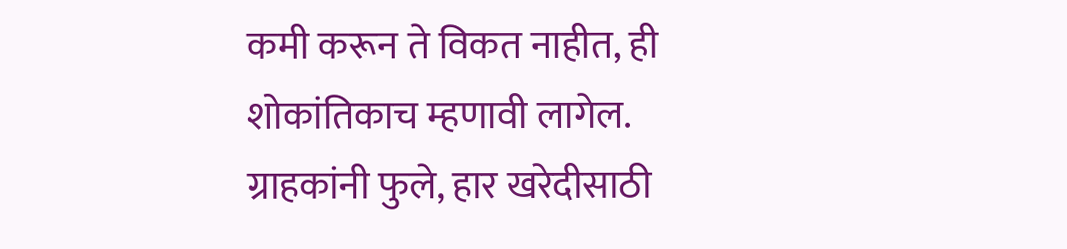कमी करून ते विकत नाहीत, ही शोकांतिकाच म्हणावी लागेल.
ग्राहकांनी फुले, हार खरेदीसाठी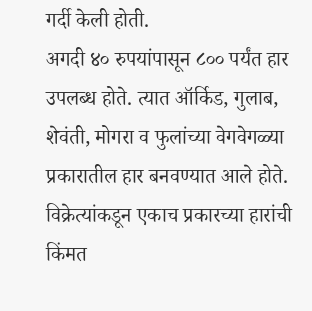गर्दी केली होती.
अगदी ४० रुपयांपासून ८०० पर्यंत हार उपलब्ध होते. त्यात ऑर्किड, गुलाब, शेवंती, मोगरा व फुलांच्या वेगवेगळ्या प्रकारातील हार बनवण्यात आले होते. विक्रेत्यांकडून एकाच प्रकारच्या हारांची किंमत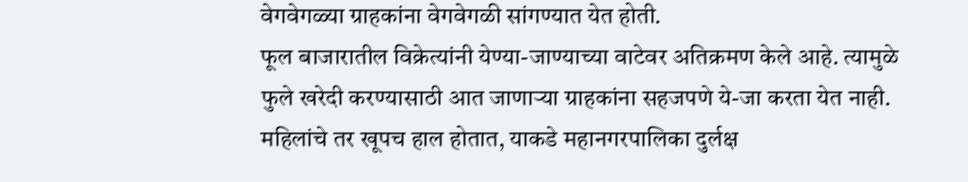वेगवेगळ्या ग्राहकांना वेगवेगळी सांगण्यात येत होती.
फूल बाजारातील विक्रेत्यांनी येण्या-जाण्याच्या वाटेवर अतिक्रमण केले आहे. त्यामुळे फुले खरेदी करण्यासाठी आत जाणाऱ्या ग्राहकांना सहजपणे ये-जा करता येत नाही. महिलांचे तर खूपच हाल होतात, याकडे महानगरपालिका दुर्लक्ष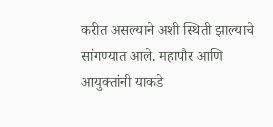करीत असल्याने अशी स्थिती झाल्याचे सांगण्यात आले. महापौर आणि आयुक्तांनी याकडे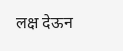लक्ष देऊन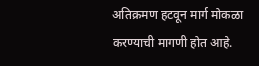अतिक्रमण हटवून मार्ग मोकळा करण्याची मागणी होत आहे.